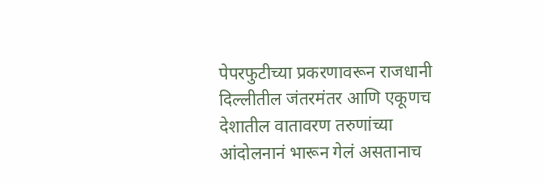पेपरफुटीच्या प्रकरणावरून राजधानी दिल्लीतील जंतरमंतर आणि एकूणच देशातील वातावरण तरुणांच्या आंदोलनानं भारून गेलं असतानाच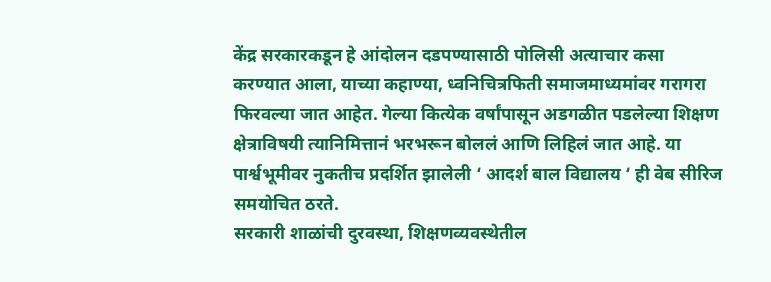केंद्र सरकारकडून हे आंदोलन दडपण्यासाठी पोलिसी अत्याचार कसा करण्यात आला, याच्या कहाण्या, ध्वनिचित्रफिती समाजमाध्यमांवर गरागरा फिरवल्या जात आहेत. गेल्या कित्येक वर्षांपासून अडगळीत पडलेल्या शिक्षण क्षेत्राविषयी त्यानिमित्तानं भरभरून बोललं आणि लिहिलं जात आहे. या पार्श्वभूमीवर नुकतीच प्रदर्शित झालेली ‘ आदर्श बाल विद्यालय ‘ ही वेब सीरिज समयोचित ठरते.
सरकारी शाळांची दुरवस्था, शिक्षणव्यवस्थेतील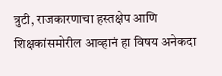त्रुटी, राजकारणाचा हस्तक्षेप आणि शिक्षकांसमोरील आव्हानं हा विषय अनेकदा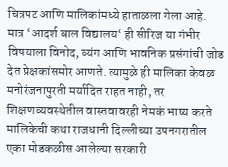चित्रपट आणि मालिकांमध्ये हाताळला गेला आहे. मात्र ‘आदर्श बाल विद्यालय‘ ही सीरिज या गंभीर विषयाला विनोद, व्यंग आणि भावनिक प्रसंगांची जोड देत प्रेक्षकांसमोर आणते. त्यामुळे ही मालिका केवळ मनोरंजनापुरती मर्यादित राहत नाही, तर शिक्षणव्यवस्थेतील वास्तवावरही नेमकं भाष्य करते मालिकेची कथा राजधानी दिल्लीच्या उपनगरातील एका मोडकळीस आलेल्या सरकारी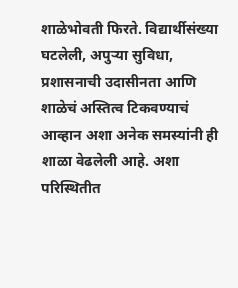शाळेभोवती फिरते. विद्यार्थीसंख्या घटलेली, अपुऱ्या सुविधा, प्रशासनाची उदासीनता आणि शाळेचं अस्तित्व टिकवण्याचं आव्हान अशा अनेक समस्यांनी ही शाळा वेढलेली आहे. अशा परिस्थितीत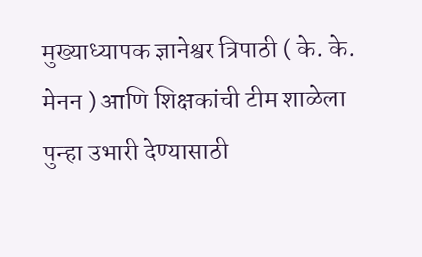मुख्याध्यापक ज्ञानेश्वर त्रिपाठी ( के. के. मेनन ) आणि शिक्षकांची टीम शाळेला पुन्हा उभारी देण्यासाठी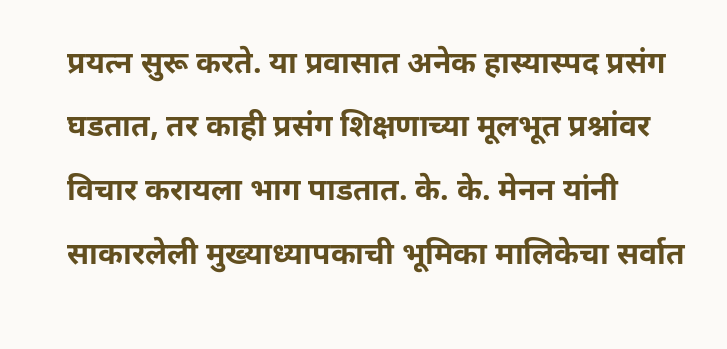प्रयत्न सुरू करते. या प्रवासात अनेक हास्यास्पद प्रसंग घडतात, तर काही प्रसंग शिक्षणाच्या मूलभूत प्रश्नांवर विचार करायला भाग पाडतात. के. के. मेनन यांनी साकारलेली मुख्याध्यापकाची भूमिका मालिकेचा सर्वात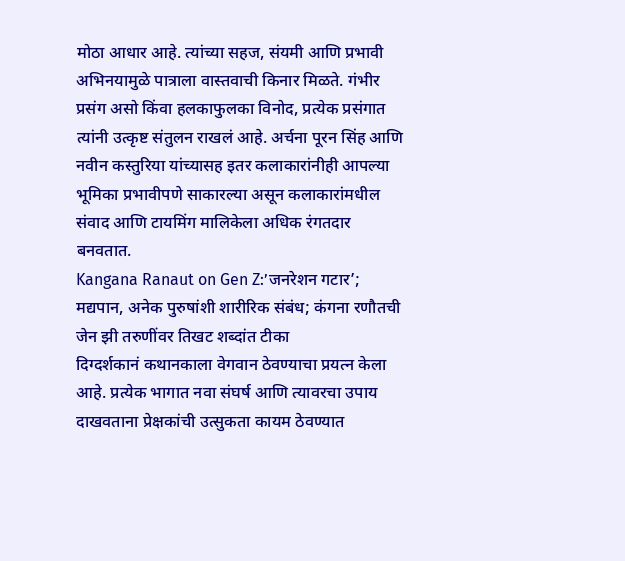मोठा आधार आहे. त्यांच्या सहज, संयमी आणि प्रभावी अभिनयामुळे पात्राला वास्तवाची किनार मिळते. गंभीर प्रसंग असो किंवा हलकाफुलका विनोद, प्रत्येक प्रसंगात त्यांनी उत्कृष्ट संतुलन राखलं आहे. अर्चना पूरन सिंह आणि नवीन कस्तुरिया यांच्यासह इतर कलाकारांनीही आपल्या भूमिका प्रभावीपणे साकारल्या असून कलाकारांमधील संवाद आणि टायमिंग मालिकेला अधिक रंगतदार बनवतात.
Kangana Ranaut on Gen Z:’जनरेशन गटार’; मद्यपान, अनेक पुरुषांशी शारीरिक संबंध; कंगना रणौतची जेन झी तरुणींवर तिखट शब्दांत टीका
दिग्दर्शकानं कथानकाला वेगवान ठेवण्याचा प्रयत्न केला आहे. प्रत्येक भागात नवा संघर्ष आणि त्यावरचा उपाय दाखवताना प्रेक्षकांची उत्सुकता कायम ठेवण्यात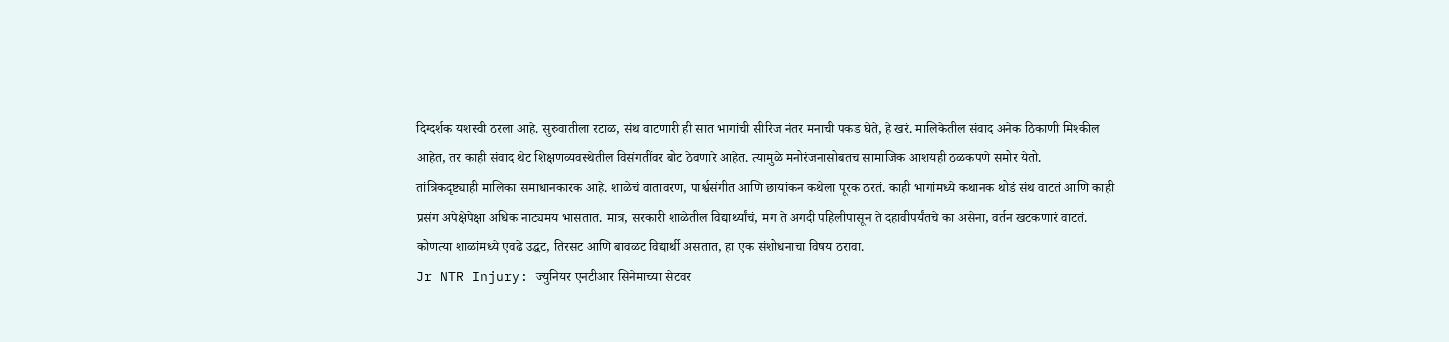दिग्दर्शक यशस्वी ठरला आहे. सुरुवातीला रटाळ, संथ वाटणारी ही सात भागांची सीरिज नंतर मनाची पकड घेते, हे खरं. मालिकेतील संवाद अनेक ठिकाणी मिश्कील आहेत, तर काही संवाद थेट शिक्षणव्यवस्थेतील विसंगतींवर बोट ठेवणारे आहेत. त्यामुळे मनोरंजनासोबतच सामाजिक आशयही ठळकपणे समोर येतो.
तांत्रिकदृष्ट्याही मालिका समाधानकारक आहे. शाळेचं वातावरण, पार्श्वसंगीत आणि छायांकन कथेला पूरक ठरतं. काही भागांमध्ये कथानक थोडं संथ वाटतं आणि काही प्रसंग अपेक्षेपेक्षा अधिक नाट्यमय भासतात. मात्र, सरकारी शाळेतील विद्यार्थ्यांचं, मग ते अगदी पहिलीपासून ते दहावीपर्यंतचे का असेना, वर्तन खटकणारं वाटतं. कोणत्या शाळांमध्ये एवढे उद्धट, तिरसट आणि बावळट विद्यार्थी असतात, हा एक संशोधनाचा विषय ठरावा.
Jr NTR Injury: ज्युनियर एनटीआर सिनेमाच्या सेटवर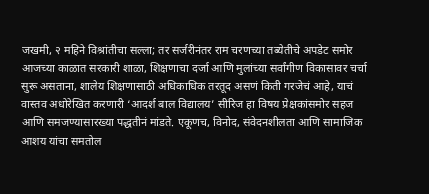जखमी, २ महिने विश्रांतीचा सल्ला; तर सर्जरीनंतर राम चरणच्या तब्येतीचे अपडेट समोर
आजच्या काळात सरकारी शाळा, शिक्षणाचा दर्जा आणि मुलांच्या सर्वांगीण विकासावर चर्चा सुरू असताना, शालेय शिक्षणासाठी अधिकाधिक तरतूद असणं किती गरजेचं आहे, याचं वास्तव अधोरेखित करणारी ‘आदर्श बाल विद्यालय’ सीरिज हा विषय प्रेक्षकांसमोर सहज आणि समजण्यासारख्या पद्धतीनं मांडते. एकूणच, विनोद, संवेदनशीलता आणि सामाजिक आशय यांचा समतोल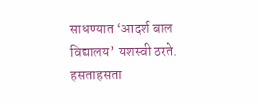साधण्यात ‘आदर्श बाल विद्यालय’ यशस्वी ठरते. हसताहसता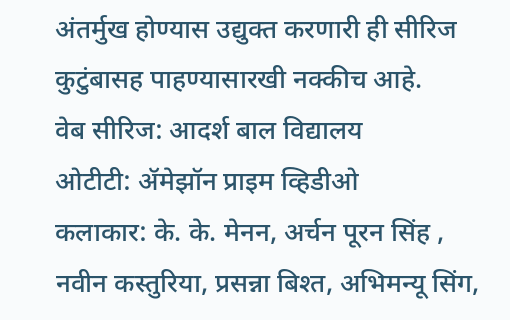अंतर्मुख होण्यास उद्युक्त करणारी ही सीरिज कुटुंबासह पाहण्यासारखी नक्कीच आहे.
वेब सीरिज: आदर्श बाल विद्यालय
ओटीटी: ॲमेझॉन प्राइम व्हिडीओ
कलाकार: के. के. मेनन, अर्चन पूरन सिंह , नवीन कस्तुरिया, प्रसन्ना बिश्त, अभिमन्यू सिंग,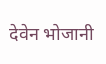देवेन भोजानी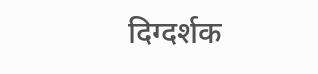दिग्दर्शक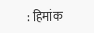: हिमांक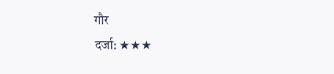गौर
दर्जा: ★★★